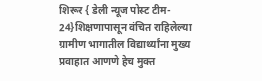शिरूर { डेली न्यूज पोस्ट टीम- 24}शिक्षणापासून वंचित राहिलेल्या ग्रामीण भागातील विद्यार्थ्यांना मुख्य प्रवाहात आणणे हेच मुक्त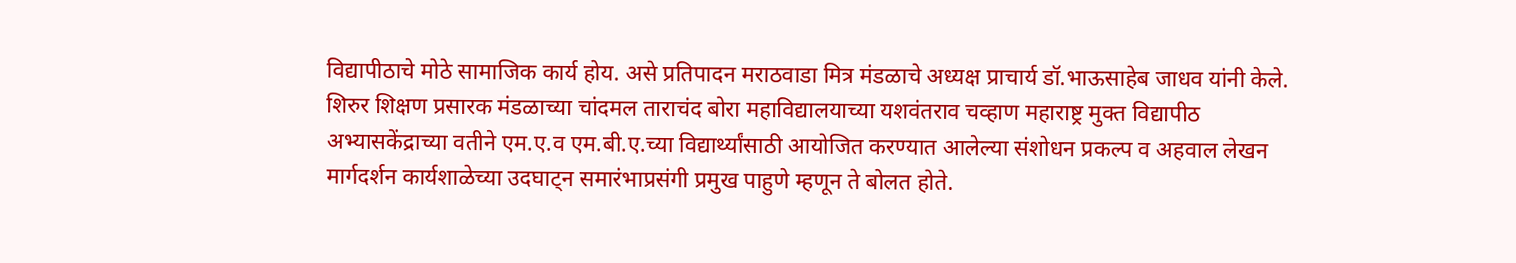विद्यापीठाचे मोठे सामाजिक कार्य होय. असे प्रतिपादन मराठवाडा मित्र मंडळाचे अध्यक्ष प्राचार्य डॉ.भाऊसाहेब जाधव यांनी केले.
शिरुर शिक्षण प्रसारक मंडळाच्या चांदमल ताराचंद बोरा महाविद्यालयाच्या यशवंतराव चव्हाण महाराष्ट्र मुक्त विद्यापीठ अभ्यासकेंद्राच्या वतीने एम.ए.व एम.बी.ए.च्या विद्यार्थ्यांसाठी आयोजित करण्यात आलेल्या संशोधन प्रकल्प व अहवाल लेखन मार्गदर्शन कार्यशाळेच्या उदघाट्न समारंभाप्रसंगी प्रमुख पाहुणे म्हणून ते बोलत होते.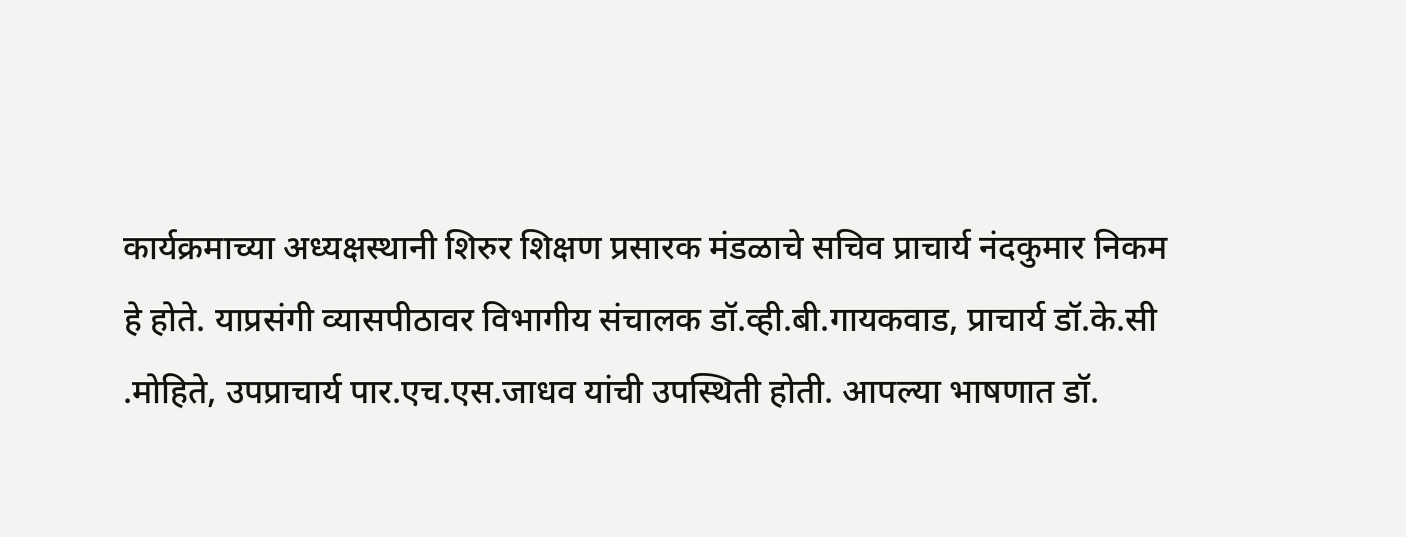कार्यक्रमाच्या अध्यक्षस्थानी शिरुर शिक्षण प्रसारक मंडळाचे सचिव प्राचार्य नंदकुमार निकम हे होते. याप्रसंगी व्यासपीठावर विभागीय संचालक डॉ.व्ही.बी.गायकवाड, प्राचार्य डॉ.के.सी .मोहिते, उपप्राचार्य पार.एच.एस.जाधव यांची उपस्थिती होती. आपल्या भाषणात डॉ.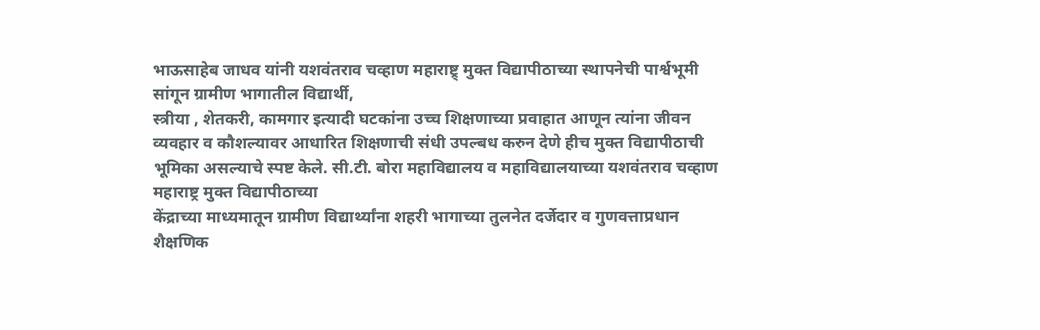भाऊसाहेब जाधव यांनी यशवंतराव चव्हाण महाराष्ट्र् मुक्त विद्यापीठाच्या स्थापनेची पार्श्वभूमी सांगून ग्रामीण भागातील विद्यार्थी,
स्त्रीया , शेतकरी, कामगार इत्यादी घटकांना उच्च शिक्षणाच्या प्रवाहात आणून त्यांना जीवन व्यवहार व कौशल्यावर आधारित शिक्षणाची संधी उपल्बध करुन देणे हीच मुक्त विद्यापीठाची भूमिका असल्याचे स्पष्ट केले. सी.टी. बोरा महाविद्यालय व महाविद्यालयाच्या यशवंतराव चव्हाण महाराष्ट्र मुक्त विद्यापीठाच्या
केंद्राच्या माध्यमातून ग्रामीण विद्यार्थ्यांना शहरी भागाच्या तुलनेत दर्जेदार व गुणवत्ताप्रधान शैक्षणिक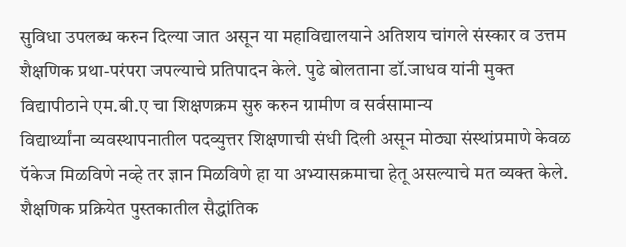सुविधा उपलब्ध करुन दिल्या जात असून या महाविद्यालयाने अतिशय चांगले संस्कार व उत्तम शैक्षणिक प्रथा-परंपरा जपल्याचे प्रतिपादन केले. पुढे बोलताना डॉ.जाधव यांनी मुक्त विद्यापीठाने एम.बी.ए चा शिक्षणक्रम सुरु करुन ग्रामीण व सर्वसामान्य
विद्यार्थ्यांना व्यवस्थापनातील पदव्युत्तर शिक्षणाची संधी दिली असून मोठ्या संस्थांप्रमाणे केवळ पॅकेज मिळविणे नव्हे तर ज्ञान मिळविणे हा या अभ्यासक्रमाचा हेतू असल्याचे मत व्यक्त केले. शैक्षणिक प्रक्रियेत पुस्तकातील सैद्धांतिक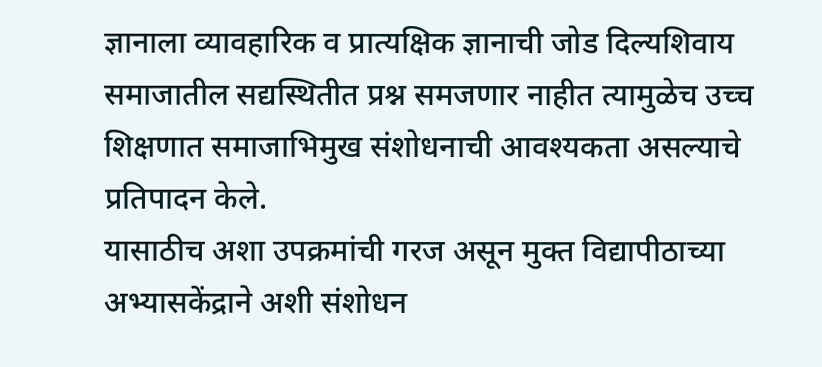ज्ञानाला व्यावहारिक व प्रात्यक्षिक ज्ञानाची जोड दिल्यशिवाय समाजातील सद्यस्थितीत प्रश्न समजणार नाहीत त्यामुळेच उच्च शिक्षणात समाजाभिमुख संशोधनाची आवश्यकता असल्याचे प्रतिपादन केले.
यासाठीच अशा उपक्रमांची गरज असून मुक्त विद्यापीठाच्या अभ्यासकेंद्राने अशी संशोधन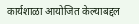कार्यशाळा आयोजित केल्याबद्दल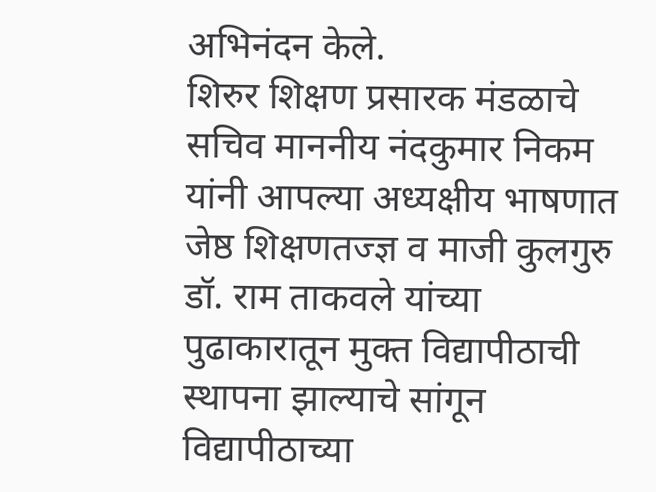अभिनंदन केले.
शिरुर शिक्षण प्रसारक मंडळाचे सचिव माननीय नंदकुमार निकम यांनी आपल्या अध्यक्षीय भाषणात जेष्ठ शिक्षणतज्ज्ञ व माजी कुलगुरु डॉ. राम ताकवले यांच्या पुढाकारातून मुक्त विद्यापीठाची स्थापना झाल्याचे सांगून विद्यापीठाच्या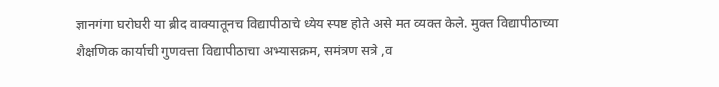ज्ञानगंगा घरोघरी या ब्रीद वाक्यातूनच विद्यापीठाचे ध्येय स्पष्ट होते असे मत व्यक्त केले. मुक्त विद्यापीठाच्या शैक्षणिक कार्याची गुणवत्ता विद्यापीठाचा अभ्यासक्रम, समंत्रण सत्रे ,व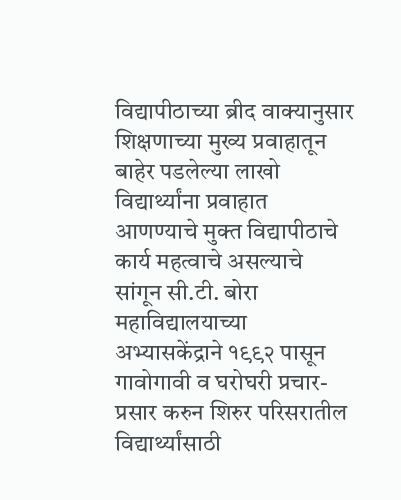विद्यापीठाच्या ब्रीद वाक्यानुसार शिक्षणाच्या मुख्य प्रवाहातून बाहेर पडलेल्या लाखो विद्यार्थ्यांना प्रवाहात आणण्याचे मुक्त विद्यापीठाचे कार्य महत्वाचे असल्याचे सांगून सी.टी. बोरा महाविद्यालयाच्या अभ्यासकेंद्राने १९९२ पासून गावोगावी व घरोघरी प्रचार-प्रसार करुन शिरुर परिसरातील विद्यार्थ्यांसाठी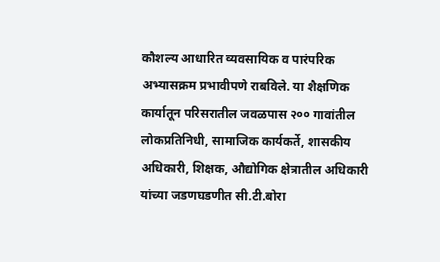कौशल्य आधारित व्यवसायिक व पारंपरिक अभ्यासक्रम प्रभावीपणे राबविले. या शैक्षणिक कार्यातून परिसरातील जवळपास २०० गावांतील लोकप्रतिनिधी, सामाजिक कार्यकर्ते, शासकीय अधिकारी, शिक्षक, औद्योगिक क्षेत्रातील अधिकारी यांच्या जडणघडणीत सी.टी.बोरा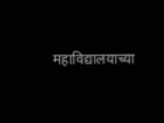महाविद्यालयाच्या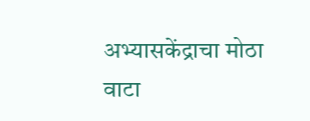अभ्यासकेंद्राचा मोठा वाटा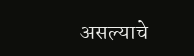असल्याचे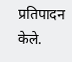प्रतिपादन केले.